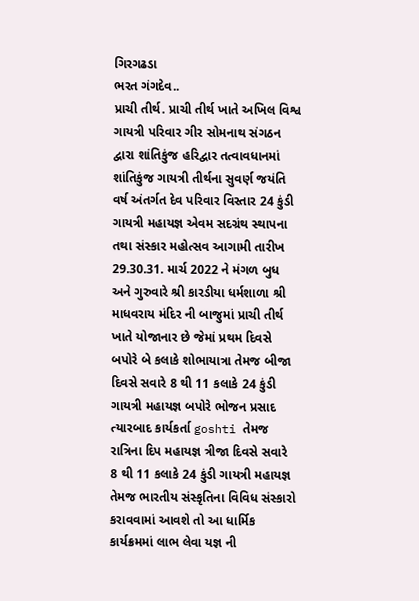ગિરગઢડા
ભરત ગંગદેવ..
પ્રાચી તીર્થ. પ્રાચી તીર્થ ખાતે અખિલ વિશ્વ ગાયત્રી પરિવાર ગીર સોમનાથ સંગઠન દ્વારા શાંતિકુંજ હરિદ્વાર તત્વાવધાનમાં શાંતિકુંજ ગાયત્રી તીર્થના સુવર્ણ જયંતિ વર્ષ અંતર્ગત દેવ પરિવાર વિસ્તાર 24 કુંડી ગાયત્રી મહાયજ્ઞ એવમ સદગ્રંથ સ્થાપના તથા સંસ્કાર મહોત્સવ આગામી તારીખ 29.30.31. માર્ચ 2022 ને મંગળ બુધ અને ગુરુવારે શ્રી કારડીયા ધર્મશાળા શ્રી માધવરાય મંદિર ની બાજુમાં પ્રાચી તીર્થ ખાતે યોજાનાર છે જેમાં પ્રથમ દિવસે બપોરે બે કલાકે શોભાયાત્રા તેમજ બીજા દિવસે સવારે 8 થી 11 કલાકે 24 કુંડી ગાયત્રી મહાયજ્ઞ બપોરે ભોજન પ્રસાદ ત્યારબાદ કાર્યકર્તા goshti તેમજ રાત્રિના દિપ મહાયજ્ઞ ત્રીજા દિવસે સવારે 8 થી 11 કલાકે 24 કુંડી ગાયત્રી મહાયજ્ઞ તેમજ ભારતીય સંસ્કૃતિના વિવિધ સંસ્કારો કરાવવામાં આવશે તો આ ધાર્મિક કાર્યક્રમમાં લાભ લેવા યજ્ઞ ની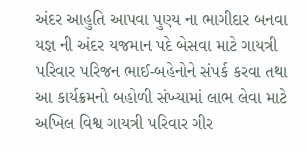અંદર આહુતિ આપવા પુણ્ય ના ભાગીદાર બનવા યજ્ઞ ની અંદર યજમાન પદે બેસવા માટે ગાયત્રી પરિવાર પરિજન ભાઈ-બહેનોને સંપર્ક કરવા તથા આ કાર્યક્રમનો બહોળી સંખ્યામાં લાભ લેવા માટે અખિલ વિશ્વ ગાયત્રી પરિવાર ગીર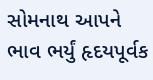સોમનાથ આપને ભાવ ભર્યું હૃદયપૂર્વક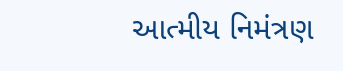આત્મીય નિમંત્રણ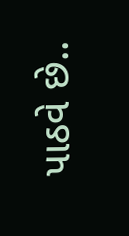પાઠવે છે..